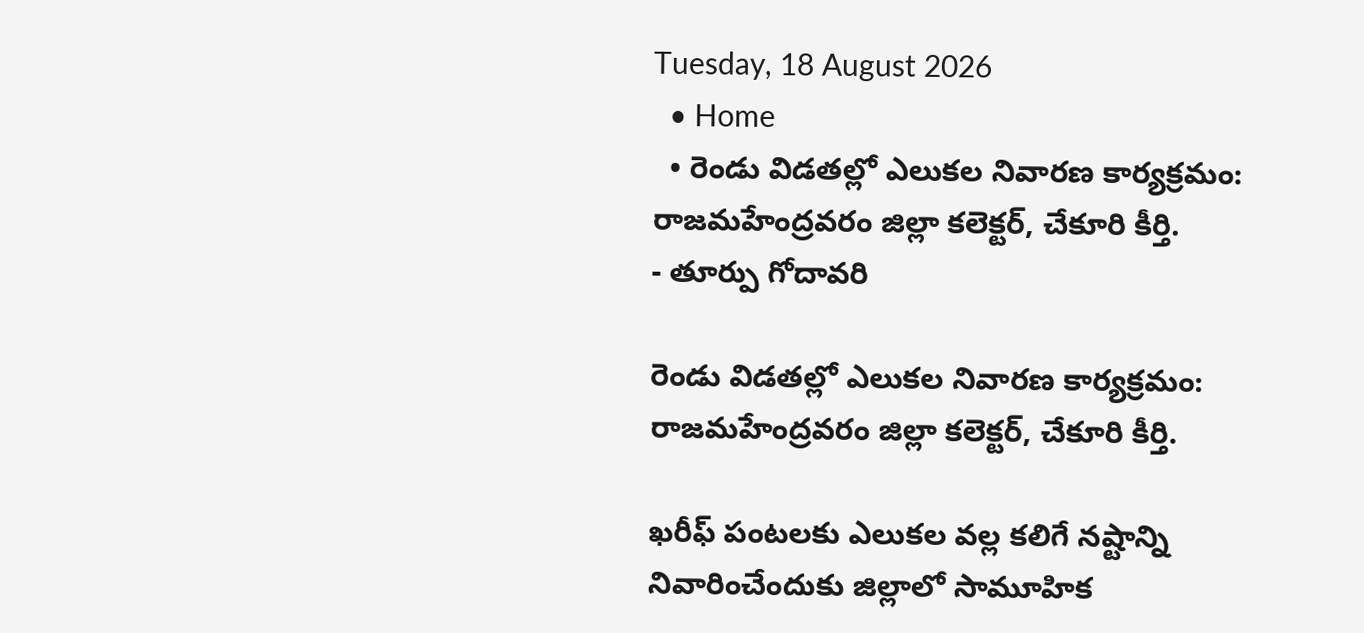Tuesday, 18 August 2026
  • Home
  • రెండు విడతల్లో ఎలుకల నివారణ కార్యక్రమం: రాజమహేంద్రవరం జిల్లా కలెక్టర్, చేకూరి కీర్తి.
- తూర్పు గోదావరి

రెండు విడతల్లో ఎలుకల నివారణ కార్యక్రమం: రాజమహేంద్రవరం జిల్లా కలెక్టర్, చేకూరి కీర్తి.

ఖరీఫ్ పంటలకు ఎలుకల వల్ల కలిగే నష్టాన్ని నివారించేందుకు జిల్లాలో సామూహిక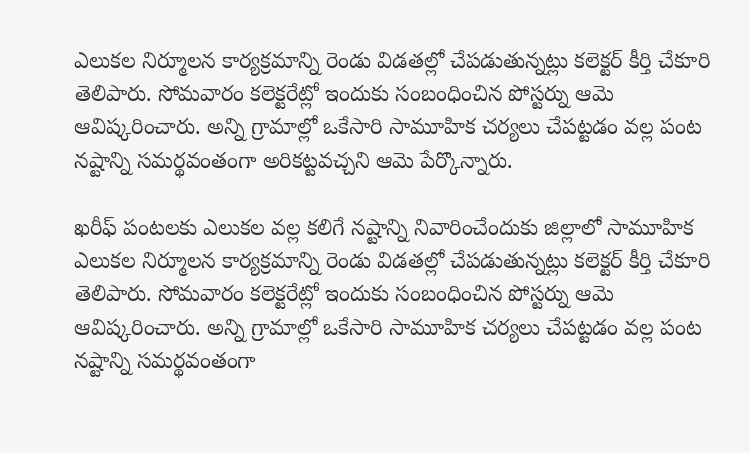ఎలుకల నిర్మూలన కార్యక్రమాన్ని రెండు విడతల్లో చేపడుతున్నట్లు కలెక్టర్ కీర్తి చేకూరి తెలిపారు. సోమవారం కలెక్టరేట్లో ఇందుకు సంబంధించిన పోస్టర్ను ఆమె ఆవిష్కరించారు. అన్ని గ్రామాల్లో ఒకేసారి సామూహిక చర్యలు చేపట్టడం వల్ల పంట నష్టాన్ని సమర్థవంతంగా అరికట్టవచ్చని ఆమె పేర్కొన్నారు.

ఖరీఫ్ పంటలకు ఎలుకల వల్ల కలిగే నష్టాన్ని నివారించేందుకు జిల్లాలో సామూహిక ఎలుకల నిర్మూలన కార్యక్రమాన్ని రెండు విడతల్లో చేపడుతున్నట్లు కలెక్టర్ కీర్తి చేకూరి తెలిపారు. సోమవారం కలెక్టరేట్లో ఇందుకు సంబంధించిన పోస్టర్ను ఆమె ఆవిష్కరించారు. అన్ని గ్రామాల్లో ఒకేసారి సామూహిక చర్యలు చేపట్టడం వల్ల పంట నష్టాన్ని సమర్థవంతంగా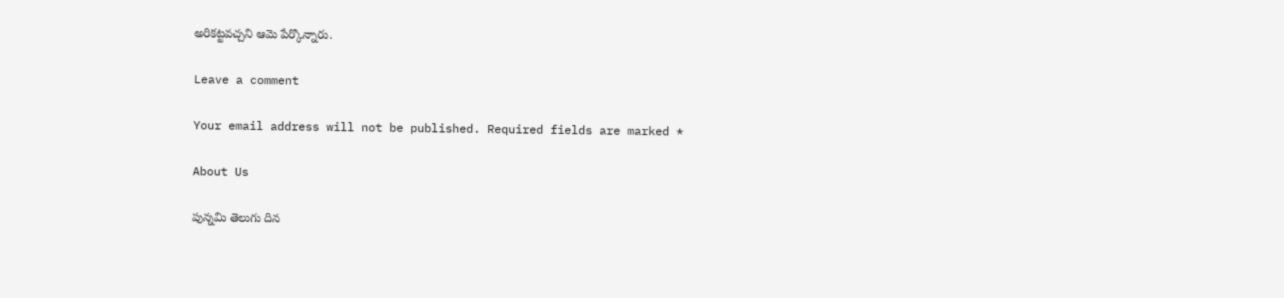అరికట్టవచ్చని ఆమె పేర్కొన్నారు.

Leave a comment

Your email address will not be published. Required fields are marked *

About Us

పున్నమి తెలుగు దిన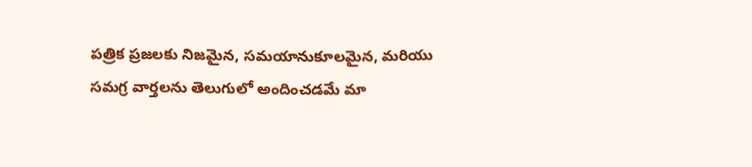పత్రిక ప్రజలకు నిజమైన, సమయానుకూలమైన, మరియు సమగ్ర వార్తలను తెలుగులో అందించడమే మా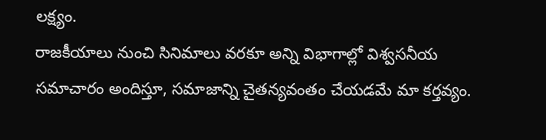లక్ష్యం.
రాజకీయాలు నుంచి సినిమాలు వరకూ అన్ని విభాగాల్లో విశ్వసనీయ సమాచారం అందిస్తూ, సమాజాన్ని చైతన్యవంతం చేయడమే మా కర్తవ్యం.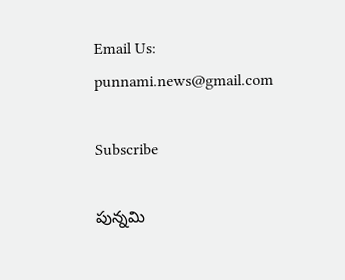Email Us: punnami.news@gmail.com

Subscribe

పున్నమి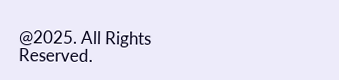@2025. All Rights Reserved.